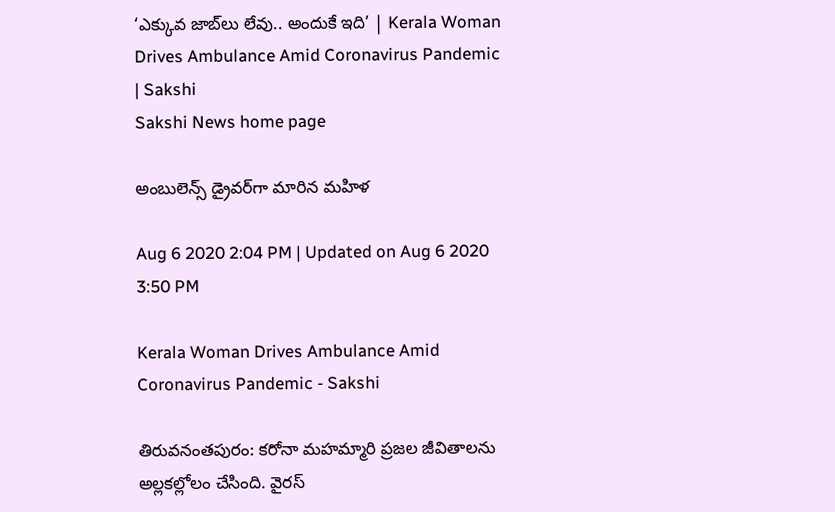‘ఎక్కువ జాబ్‌లు లేవు.. అందుకే ఇది’ | Kerala Woman Drives Ambulance Amid Coronavirus Pandemic | Sakshi
Sakshi News home page

అంబులెన్స్‌ డ్రైవర్‌గా మారిన మహిళ

Aug 6 2020 2:04 PM | Updated on Aug 6 2020 3:50 PM

Kerala Woman Drives Ambulance Amid Coronavirus Pandemic - Sakshi

తిరువనంతపురం: కరోనా మహమ్మారి ప్రజల జీవితాలను అల్లకల్లోలం చేసింది. వైరస్‌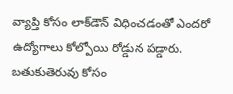వ్యాప్తి కోసం లాక్‌డౌన్‌ విధించడంతో ఎందరో ఉద్యోగాలు కోల్పోయి రోడ్డున పడ్డారు. బతుకుతెరువు కోసం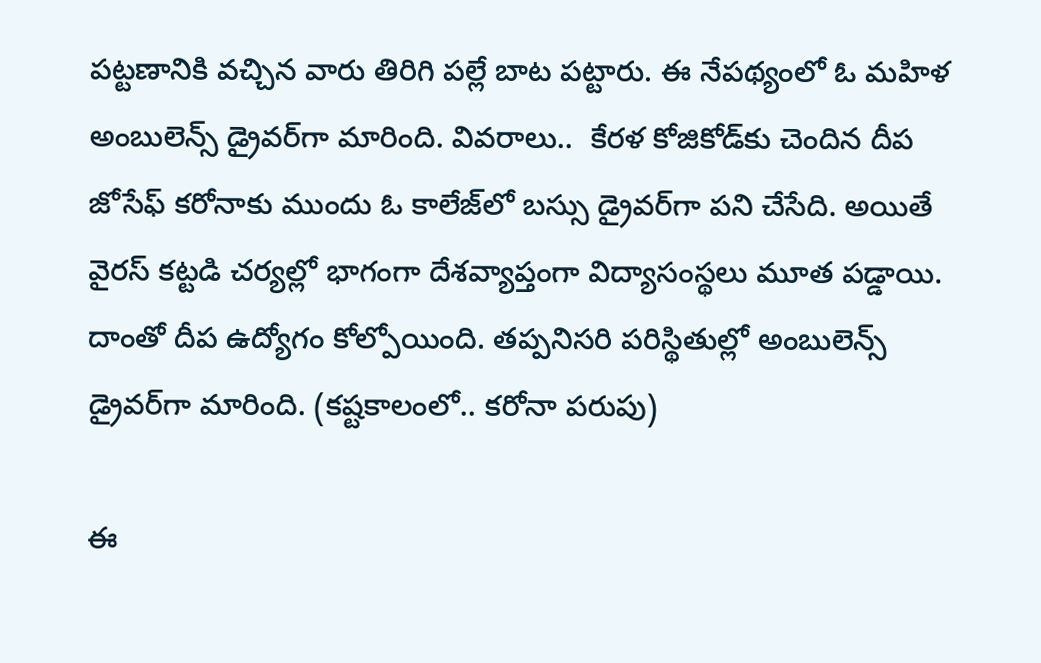పట్టణానికి వచ్చిన వారు తిరిగి పల్లే బాట పట్టారు. ఈ నేపథ్యంలో ఓ మహిళ అంబులెన్స్‌ డ్రైవర్‌గా మారింది. వివరాలు..  కేరళ కోజికోడ్‌కు చెందిన దీప జోసేఫ్‌ కరోనాకు ముందు ఓ కాలేజ్‌లో బస్సు డ్రైవర్‌గా పని చేసేది. అయితే వైరస్‌ కట్టడి చర్యల్లో భాగంగా దేశవ్యాప్తంగా విద్యాసంస్థలు మూత పడ్డాయి. దాంతో దీప ఉద్యోగం కోల్పోయింది. తప్పనిసరి పరిస్థితుల్లో అంబులెన్స్‌ డ్రైవర్‌గా మారింది. (కష్టకాలంలో.. కరోనా పరుపు)

ఈ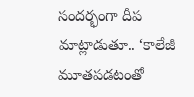సందర్భంగా దీప మాట్లాడుతూ.. ‘కాలేజీ మూతపడటంతో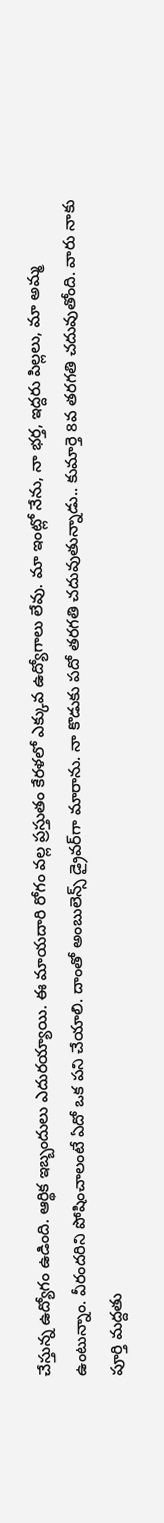చేస్తున్న ఉద్యోగం ఉడింది. ఆర్థిక ఇబ్బందులు ఎదురయ్యాయి. ఈ మాయదారి రోగం వల్ల ప్రస్తుతం కేరళలో ఎక్కువ ఉద్యోగాలు లేవు. మా ఇంట్లో నేను, నా భర్త, ఇద్దరు పిల్లలు, మా అమ్మ ఉంటున్నాం. వీరందరిని పోషించాలంటే ఏదో ఒక పని చేయాలి. దాంతో అంబులెన్స్‌ డ్రైవర్‌గా మారాను. నా కొడుకు పదో తరగతి చదువుతున్నాడు.. కుమార్తె 8వ తరగతి చదువుతోంది. వారు నాకు పూర్తి మద్దతు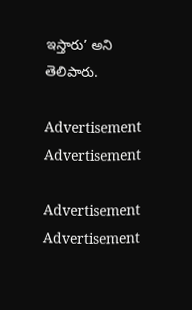ఇస్తారు’ అని తెలిపారు.

Advertisement
Advertisement

Advertisement
Advertisement